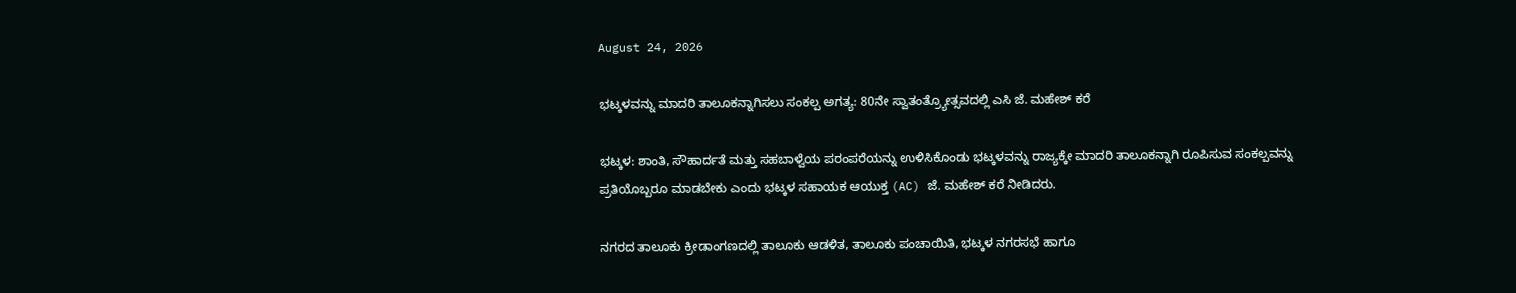August 24, 2026

ಭಟ್ಕಳವನ್ನು ಮಾದರಿ ತಾಲೂಕನ್ನಾಗಿಸಲು ಸಂಕಲ್ಪ ಅಗತ್ಯ: 80ನೇ ಸ್ವಾತಂತ್ರ್ಯೋತ್ಸವದಲ್ಲಿ ಎಸಿ ಜೆ. ಮಹೇಶ್ ಕರೆ

ಭಟ್ಕಳ: ಶಾಂತಿ, ಸೌಹಾರ್ದತೆ ಮತ್ತು ಸಹಬಾಳ್ವೆಯ ಪರಂಪರೆಯನ್ನು ಉಳಿಸಿಕೊಂಡು ಭಟ್ಕಳವನ್ನು ರಾಜ್ಯಕ್ಕೇ ಮಾದರಿ ತಾಲೂಕನ್ನಾಗಿ ರೂಪಿಸುವ ಸಂಕಲ್ಪವನ್ನು ಪ್ರತಿಯೊಬ್ಬರೂ ಮಾಡಬೇಕು ಎಂದು ಭಟ್ಕಳ ಸಹಾಯಕ ಆಯುಕ್ತ (AC) ಜೆ. ಮಹೇಶ್ ಕರೆ ನೀಡಿದರು.

ನಗರದ ತಾಲೂಕು ಕ್ರೀಡಾಂಗಣದಲ್ಲಿ ತಾಲೂಕು ಆಡಳಿತ, ತಾಲೂಕು ಪಂಚಾಯಿತಿ, ಭಟ್ಕಳ ನಗರಸಭೆ ಹಾಗೂ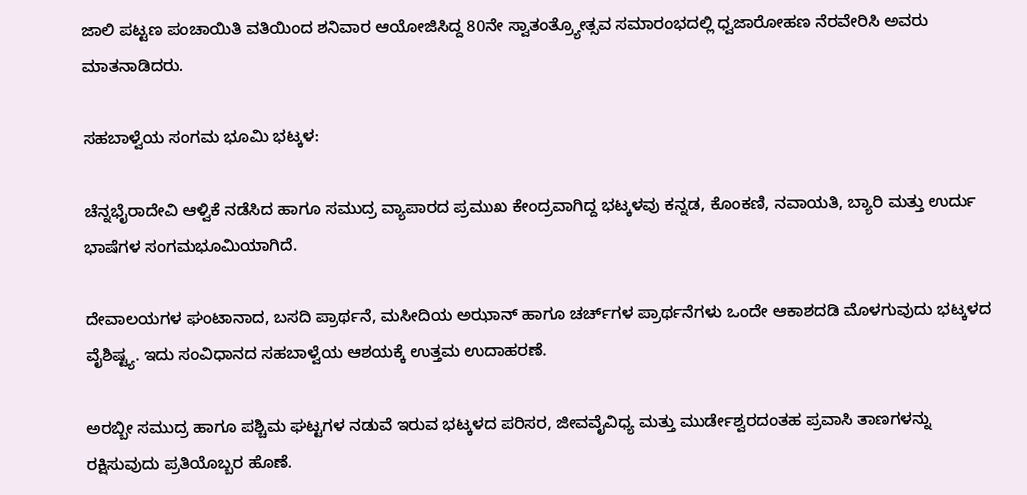ಜಾಲಿ ಪಟ್ಟಣ ಪಂಚಾಯಿತಿ ವತಿಯಿಂದ ಶನಿವಾರ ಆಯೋಜಿಸಿದ್ದ 80ನೇ ಸ್ವಾತಂತ್ರ್ಯೋತ್ಸವ ಸಮಾರಂಭದಲ್ಲಿ ಧ್ವಜಾರೋಹಣ ನೆರವೇರಿಸಿ ಅವರು ಮಾತನಾಡಿದರು.

ಸಹಬಾಳ್ವೆಯ ಸಂಗಮ ಭೂಮಿ ಭಟ್ಕಳ:

ಚೆನ್ನಭೈರಾದೇವಿ ಆಳ್ವಿಕೆ ನಡೆಸಿದ ಹಾಗೂ ಸಮುದ್ರ ವ್ಯಾಪಾರದ ಪ್ರಮುಖ ಕೇಂದ್ರವಾಗಿದ್ದ ಭಟ್ಕಳವು ಕನ್ನಡ, ಕೊಂಕಣಿ, ನವಾಯತಿ, ಬ್ಯಾರಿ ಮತ್ತು ಉರ್ದು ಭಾಷೆಗಳ ಸಂಗಮಭೂಮಿಯಾಗಿದೆ.

ದೇವಾಲಯಗಳ ಘಂಟಾನಾದ, ಬಸದಿ ಪ್ರಾರ್ಥನೆ, ಮಸೀದಿಯ ಅಝಾನ್ ಹಾಗೂ ಚರ್ಚ್‌ಗಳ ಪ್ರಾರ್ಥನೆಗಳು ಒಂದೇ ಆಕಾಶದಡಿ ಮೊಳಗುವುದು ಭಟ್ಕಳದ ವೈಶಿಷ್ಟ್ಯ. ಇದು ಸಂವಿಧಾನದ ಸಹಬಾಳ್ವೆಯ ಆಶಯಕ್ಕೆ ಉತ್ತಮ ಉದಾಹರಣೆ.

ಅರಬ್ಬೀ ಸಮುದ್ರ ಹಾಗೂ ಪಶ್ಚಿಮ ಘಟ್ಟಗಳ ನಡುವೆ ಇರುವ ಭಟ್ಕಳದ ಪರಿಸರ, ಜೀವವೈವಿಧ್ಯ ಮತ್ತು ಮುರ್ಡೇಶ್ವರದಂತಹ ಪ್ರವಾಸಿ ತಾಣಗಳನ್ನು ರಕ್ಷಿಸುವುದು ಪ್ರತಿಯೊಬ್ಬರ ಹೊಣೆ.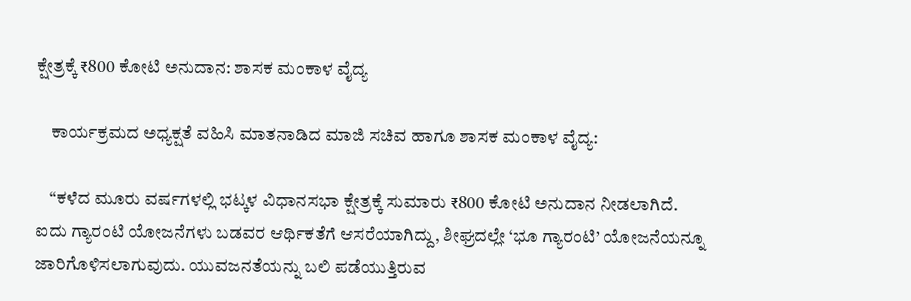ಕ್ಷೇತ್ರಕ್ಕೆ ₹800 ಕೋಟಿ ಅನುದಾನ: ಶಾಸಕ ಮಂಕಾಳ ವೈದ್ಯ

    ಕಾರ್ಯಕ್ರಮದ ಅಧ್ಯಕ್ಷತೆ ವಹಿಸಿ ಮಾತನಾಡಿದ ಮಾಜಿ ಸಚಿವ ಹಾಗೂ ಶಾಸಕ ಮಂಕಾಳ ವೈದ್ಯ:

    “ಕಳೆದ ಮೂರು ವರ್ಷಗಳಲ್ಲಿ ಭಟ್ಕಳ ವಿಧಾನಸಭಾ ಕ್ಷೇತ್ರಕ್ಕೆ ಸುಮಾರು ₹800 ಕೋಟಿ ಅನುದಾನ ನೀಡಲಾಗಿದೆ. ಐದು ಗ್ಯಾರಂಟಿ ಯೋಜನೆಗಳು ಬಡವರ ಆರ್ಥಿಕತೆಗೆ ಆಸರೆಯಾಗಿದ್ದು, ಶೀಘ್ರದಲ್ಲೇ ‘ಭೂ ಗ್ಯಾರಂಟಿ’ ಯೋಜನೆಯನ್ನೂ ಜಾರಿಗೊಳಿಸಲಾಗುವುದು. ಯುವಜನತೆಯನ್ನು ಬಲಿ ಪಡೆಯುತ್ತಿರುವ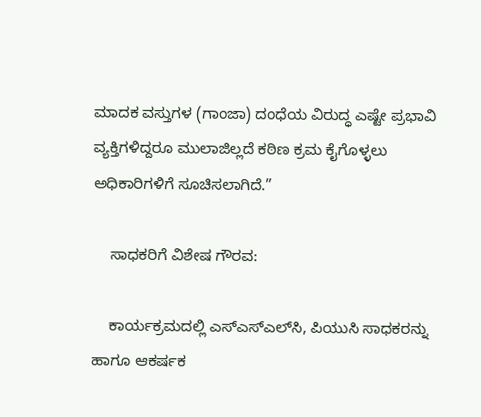ಮಾದಕ ವಸ್ತುಗಳ (ಗಾಂಜಾ) ದಂಧೆಯ ವಿರುದ್ಧ ಎಷ್ಟೇ ಪ್ರಭಾವಿ ವ್ಯಕ್ತಿಗಳಿದ್ದರೂ ಮುಲಾಜಿಲ್ಲದೆ ಕಠಿಣ ಕ್ರಮ ಕೈಗೊಳ್ಳಲು ಅಧಿಕಾರಿಗಳಿಗೆ ಸೂಚಿಸಲಾಗಿದೆ.”

    ಸಾಧಕರಿಗೆ ವಿಶೇಷ ಗೌರವ:

    ಕಾರ್ಯಕ್ರಮದಲ್ಲಿ ಎಸ್‌ಎಸ್‌ಎಲ್‌ಸಿ, ಪಿಯುಸಿ ಸಾಧಕರನ್ನು ಹಾಗೂ ಆಕರ್ಷಕ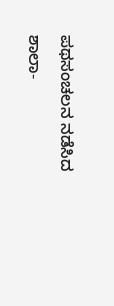ಪಥಸಂಚಲನ ನಡೆಸಿದ ಶಾಲಾ-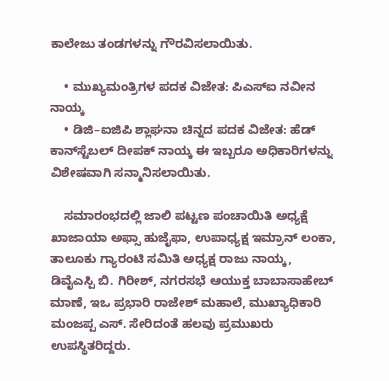ಕಾಲೇಜು ತಂಡಗಳನ್ನು ಗೌರವಿಸಲಾಯಿತು.

    • ಮುಖ್ಯಮಂತ್ರಿಗಳ ಪದಕ ವಿಜೇತ: ಪಿಎಸ್ಐ ನವೀನ ನಾಯ್ಕ
    • ಡಿಜಿ–ಐಜಿಪಿ ಶ್ಲಾಘನಾ ಚಿನ್ನದ ಪದಕ ವಿಜೇತ: ಹೆಡ್ ಕಾನ್‌ಸ್ಟೆಬಲ್ ದೀಪಕ್ ನಾಯ್ಕ ಈ ಇಬ್ಬರೂ ಅಧಿಕಾರಿಗಳನ್ನು ವಿಶೇಷವಾಗಿ ಸನ್ಮಾನಿಸಲಾಯಿತು.

    ಸಮಾರಂಭದಲ್ಲಿ ಜಾಲಿ ಪಟ್ಟಣ ಪಂಚಾಯಿತಿ ಅಧ್ಯಕ್ಷೆ ಖಾಜಾಯಾ ಅಫ್ಸಾ ಹುಜೈಫಾ, ಉಪಾಧ್ಯಕ್ಷ ಇಮ್ರಾನ್ ಲಂಕಾ, ತಾಲೂಕು ಗ್ಯಾರಂಟಿ ಸಮಿತಿ ಅಧ್ಯಕ್ಷ ರಾಜು ನಾಯ್ಕ, ಡಿವೈಎಸ್ಪಿ ಬಿ. ಗಿರೀಶ್, ನಗರಸಭೆ ಆಯುಕ್ತ ಬಾಬಾಸಾಹೇಬ್ ಮಾಣೆ, ಇಒ ಪ್ರಭಾರಿ ರಾಜೇಶ್ ಮಹಾಲೆ, ಮುಖ್ಯಾಧಿಕಾರಿ ಮಂಜಪ್ಪ ಎಸ್. ಸೇರಿದಂತೆ ಹಲವು ಪ್ರಮುಖರು ಉಪಸ್ಥಿತರಿದ್ದರು.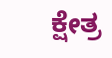ಕ್ಷೇತ್ರ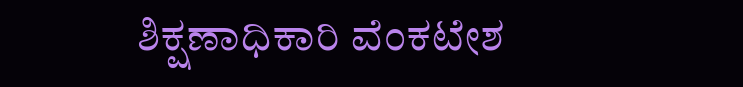ಶಿಕ್ಷಣಾಧಿಕಾರಿ ವೆಂಕಟೇಶ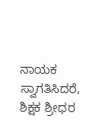ನಾಯಕ ಸ್ವಾಗತಿಸಿದರೆ, ಶಿಕ್ಷಕ ಶ್ರೀಧರ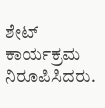ಶೇಟ್ ಕಾರ್ಯಕ್ರಮ ನಿರೂಪಿಸಿದರು.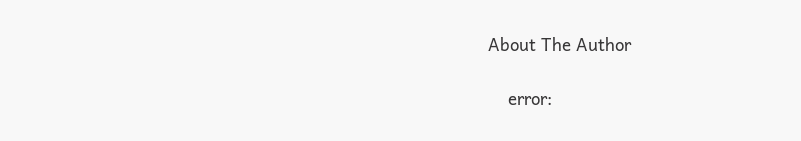About The Author

    error: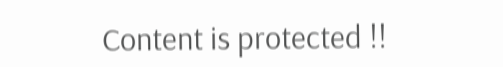Content is protected !!